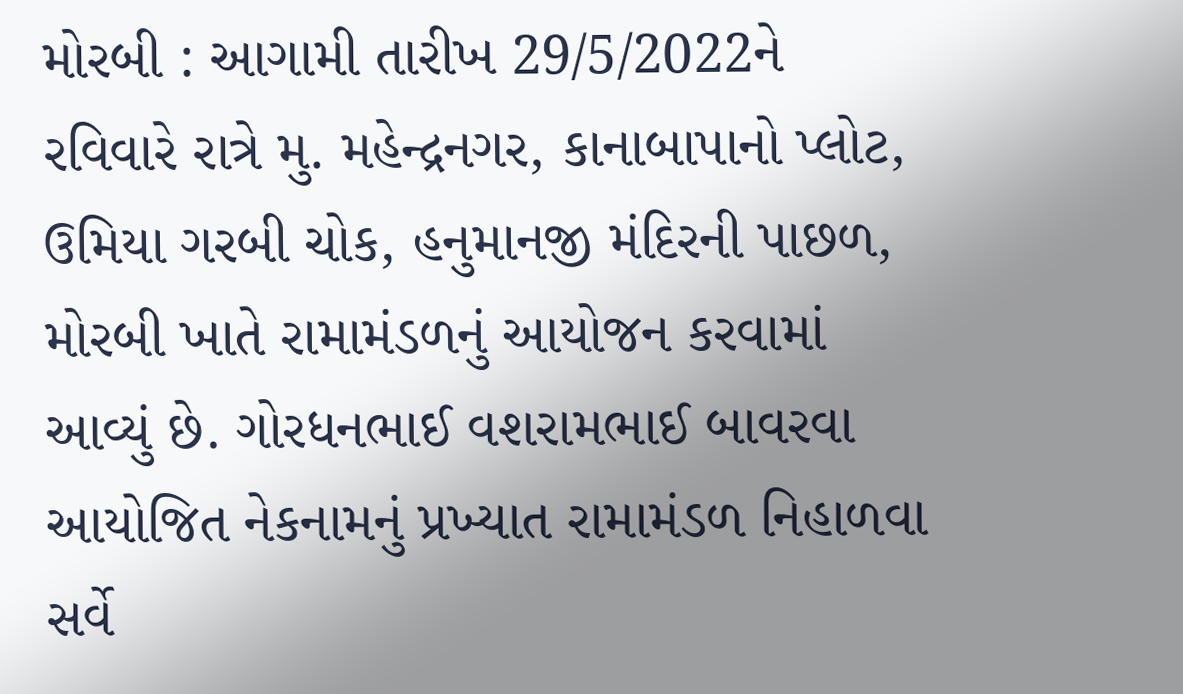મોરબી : આગામી તારીખ 29/5/2022ને રવિવારે રાત્રે મુ. મહેન્દ્રનગર, કાનાબાપાનો પ્લોટ, ઉમિયા ગરબી ચોક, હનુમાનજી મંદિરની પાછળ, મોરબી ખાતે રામામંડળનું આયોજન કરવામાં આવ્યું છે. ગોરધનભાઈ વશરામભાઈ બાવરવા આયોજિત નેકનામનું પ્રખ્યાત રામામંડળ નિહાળવા સર્વે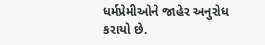ધર્મપ્રેમીઓને જાહેર અનુરોધ કરાયો છે.